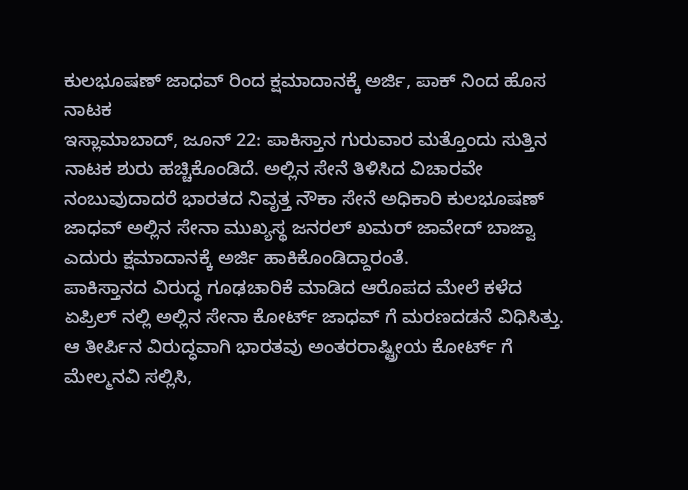ಕುಲಭೂಷಣ್ ಜಾಧವ್ ರಿಂದ ಕ್ಷಮಾದಾನಕ್ಕೆ ಅರ್ಜಿ, ಪಾಕ್ ನಿಂದ ಹೊಸ ನಾಟಕ
ಇಸ್ಲಾಮಾಬಾದ್, ಜೂನ್ 22: ಪಾಕಿಸ್ತಾನ ಗುರುವಾರ ಮತ್ತೊಂದು ಸುತ್ತಿನ ನಾಟಕ ಶುರು ಹಚ್ಚಿಕೊಂಡಿದೆ. ಅಲ್ಲಿನ ಸೇನೆ ತಿಳಿಸಿದ ವಿಚಾರವೇ ನಂಬುವುದಾದರೆ ಭಾರತದ ನಿವೃತ್ತ ನೌಕಾ ಸೇನೆ ಅಧಿಕಾರಿ ಕುಲಭೂಷಣ್ ಜಾಧವ್ ಅಲ್ಲಿನ ಸೇನಾ ಮುಖ್ಯಸ್ಥ ಜನರಲ್ ಖಮರ್ ಜಾವೇದ್ ಬಾಜ್ವಾ ಎದುರು ಕ್ಷಮಾದಾನಕ್ಕೆ ಅರ್ಜಿ ಹಾಕಿಕೊಂಡಿದ್ದಾರಂತೆ.
ಪಾಕಿಸ್ತಾನದ ವಿರುದ್ಧ ಗೂಢಚಾರಿಕೆ ಮಾಡಿದ ಆರೊಪದ ಮೇಲೆ ಕಳೆದ ಏಪ್ರಿಲ್ ನಲ್ಲಿ ಅಲ್ಲಿನ ಸೇನಾ ಕೋರ್ಟ್ ಜಾಧವ್ ಗೆ ಮರಣದಡನೆ ವಿಧಿಸಿತ್ತು. ಆ ತೀರ್ಪಿನ ವಿರುದ್ಧವಾಗಿ ಭಾರತವು ಅಂತರರಾಷ್ಟ್ರೀಯ ಕೋರ್ಟ್ ಗೆ ಮೇಲ್ಮನವಿ ಸಲ್ಲಿಸಿ,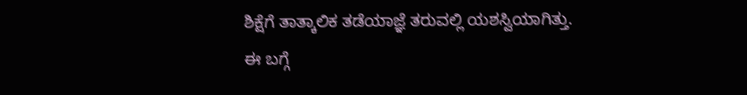ಶಿಕ್ಷೆಗೆ ತಾತ್ಕಾಲಿಕ ತಡೆಯಾಜ್ಞೆ ತರುವಲ್ಲಿ ಯಶಸ್ವಿಯಾಗಿತ್ತು.
ಈ ಬಗ್ಗೆ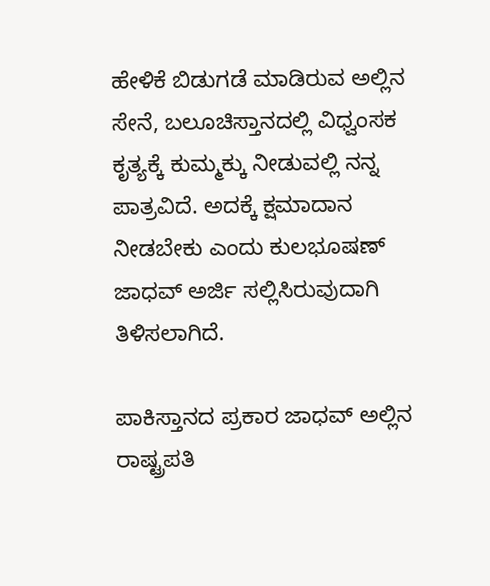ಹೇಳಿಕೆ ಬಿಡುಗಡೆ ಮಾಡಿರುವ ಅಲ್ಲಿನ ಸೇನೆ, ಬಲೂಚಿಸ್ತಾನದಲ್ಲಿ ವಿಧ್ವಂಸಕ ಕೃತ್ಯಕ್ಕೆ ಕುಮ್ಮಕ್ಕು ನೀಡುವಲ್ಲಿ ನನ್ನ ಪಾತ್ರವಿದೆ. ಅದಕ್ಕೆ ಕ್ಷಮಾದಾನ ನೀಡಬೇಕು ಎಂದು ಕುಲಭೂಷಣ್ ಜಾಧವ್ ಅರ್ಜಿ ಸಲ್ಲಿಸಿರುವುದಾಗಿ ತಿಳಿಸಲಾಗಿದೆ.

ಪಾಕಿಸ್ತಾನದ ಪ್ರಕಾರ ಜಾಧವ್ ಅಲ್ಲಿನ ರಾಷ್ಟ್ರಪತಿ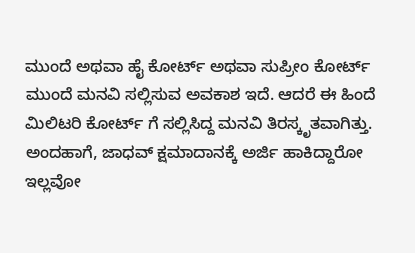ಮುಂದೆ ಅಥವಾ ಹೈ ಕೋರ್ಟ್ ಅಥವಾ ಸುಪ್ರೀಂ ಕೋರ್ಟ್ ಮುಂದೆ ಮನವಿ ಸಲ್ಲಿಸುವ ಅವಕಾಶ ಇದೆ. ಆದರೆ ಈ ಹಿಂದೆ ಮಿಲಿಟರಿ ಕೋರ್ಟ್ ಗೆ ಸಲ್ಲಿಸಿದ್ದ ಮನವಿ ತಿರಸ್ಕೃತವಾಗಿತ್ತು.
ಅಂದಹಾಗೆ, ಜಾಧವ್ ಕ್ಷಮಾದಾನಕ್ಕೆ ಅರ್ಜಿ ಹಾಕಿದ್ದಾರೋ ಇಲ್ಲವೋ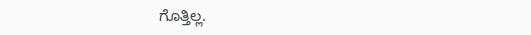ಗೊತ್ತಿಲ್ಲ.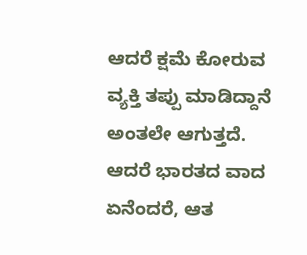ಆದರೆ ಕ್ಷಮೆ ಕೋರುವ ವ್ಯಕ್ತಿ ತಪ್ಪು ಮಾಡಿದ್ದಾನೆ ಅಂತಲೇ ಆಗುತ್ತದೆ. ಆದರೆ ಭಾರತದ ವಾದ ಏನೆಂದರೆ, ಆತ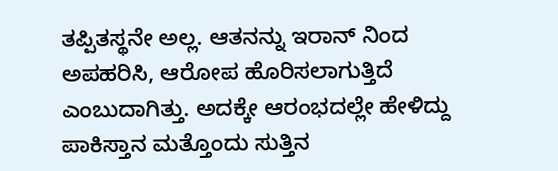ತಪ್ಪಿತಸ್ಥನೇ ಅಲ್ಲ. ಆತನನ್ನು ಇರಾನ್ ನಿಂದ ಅಪಹರಿಸಿ, ಆರೋಪ ಹೊರಿಸಲಾಗುತ್ತಿದೆ ಎಂಬುದಾಗಿತ್ತು. ಅದಕ್ಕೇ ಆರಂಭದಲ್ಲೇ ಹೇಳಿದ್ದು ಪಾಕಿಸ್ತಾನ ಮತ್ತೊಂದು ಸುತ್ತಿನ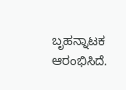ಬೃಹನ್ನಾಟಕ ಆರಂಭಿಸಿದೆ.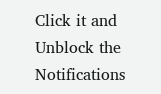Click it and Unblock the Notifications